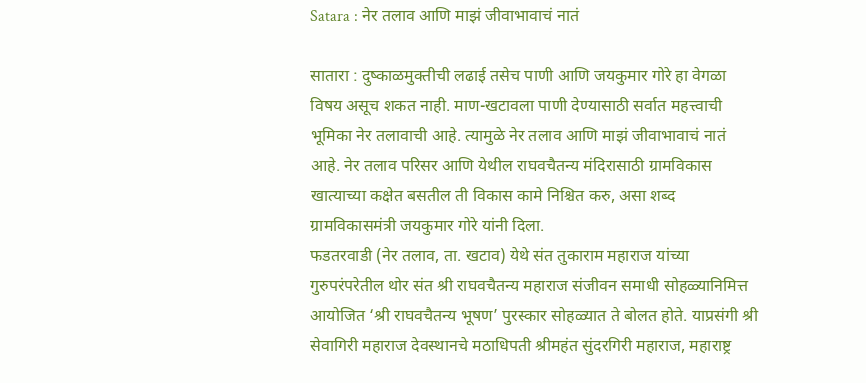Satara : नेर तलाव आणि माझं जीवाभावाचं नातं

सातारा : दुष्काळमुक्तीची लढाई तसेच पाणी आणि जयकुमार गोरे हा वेगळा विषय असूच शकत नाही. माण-खटावला पाणी देण्यासाठी सर्वात महत्त्वाची भूमिका नेर तलावाची आहे. त्यामुळे नेर तलाव आणि माझं जीवाभावाचं नातं आहे. नेर तलाव परिसर आणि येथील राघवचैतन्य मंदिरासाठी ग्रामविकास खात्याच्या कक्षेत बसतील ती विकास कामे निश्चित करु, असा शब्द ग्रामविकासमंत्री जयकुमार गोरे यांनी दिला.
फडतरवाडी (नेर तलाव, ता. खटाव) येथे संत तुकाराम महाराज यांच्या गुरुपरंपरेतील थोर संत श्री राघवचैतन्य महाराज संजीवन समाधी सोहळ्यानिमित्त आयोजित ‘श्री राघवचैतन्य भूषण’ पुरस्कार सोहळ्यात ते बोलत होते. याप्रसंगी श्री सेवागिरी महाराज देवस्थानचे मठाधिपती श्रीमहंत सुंदरगिरी महाराज, महाराष्ट्र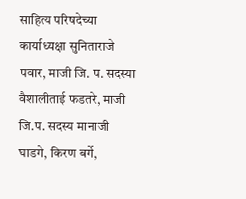साहित्य परिषदेच्या कार्याध्यक्षा सुनिताराजे पवार, माजी जि. प. सदस्या वैशालीताई फडतरे, माजी जि.प. सदस्य मानाजी घाडगे, किरण बर्गे,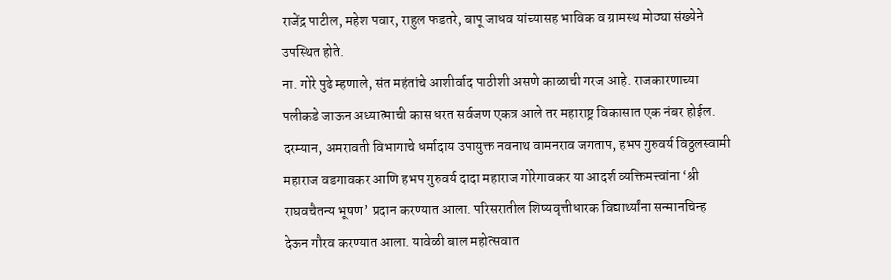राजेंद्र पाटील, महेश पवार, राहुल फडतरे, बापू जाधव यांच्यासह भाविक व ग्रामस्थ मोठ्या संख्येने उपस्थित होते.
ना. गोरे पुढे म्हणाले, संत महंतांचे आशीर्वाद पाठीशी असणे काळाची गरज आहे. राजकारणाच्या पलीकडे जाऊन अध्यात्माची कास धरत सर्वजण एकत्र आले तर महाराष्ट्र विकासात एक नंबर होईल. दरम्यान, अमरावती विभागाचे धर्मादाय उपायुक्त नवनाथ वामनराव जगताप, हभप गुरुवर्य विठ्ठलस्वामी महाराज वडगावकर आणि हभप गुरुवर्य दादा महाराज गोरेगावकर या आदर्श व्यक्तिमत्त्वांना ‘श्री राघवचैतन्य भूषण’ प्रदान करण्यात आला. परिसरातील शिष्यवृत्तीधारक विद्यार्थ्यांना सन्मानचिन्ह देऊन गौरव करण्यात आला. यावेळी बाल महोत्सवात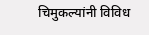चिमुकल्यांनी विविध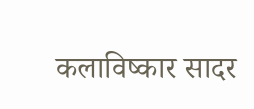कलाविष्कार सादर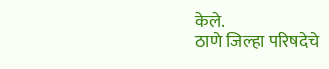केले.
ठाणे जिल्हा परिषदेचे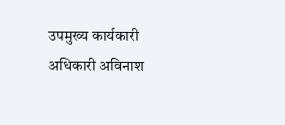उपमुख्य कार्यकारी अधिकारी अविनाश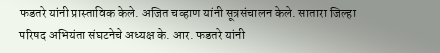फडतरे यांनी प्रास्ताविक केले. अजित चव्हाण यांनी सूत्रसंचालन केले. सातारा जिल्हा परिषद अभियंता संघटनेचे अध्यक्ष के. आर. फडतरे यांनी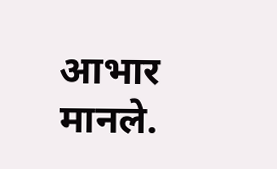आभार मानले.